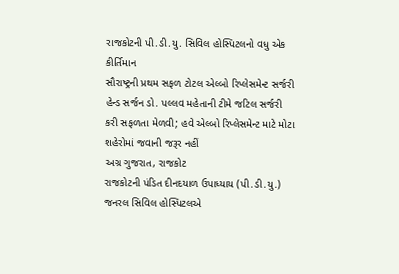રાજકોટની પી.ડી.યુ. સિવિલ હોસ્પિટલનો વધુ એક કીર્તિમાન
સૌરાષ્ટ્રની પ્રથમ સફળ ટોટલ એલ્બો રિપ્લેસમેન્ટ સર્જરી
હેન્ડ સર્જન ડો. પલ્લવ મહેતાની ટીમે જટિલ સર્જરી કરી સફળતા મેળવી; હવે એલ્બો રિપ્લેસમેન્ટ માટે મોટા શહેરોમાં જવાની જરૂર નહીં
અગ્ર ગુજરાત, રાજકોટ
રાજકોટની પંડિત દીનદયાળ ઉપાધ્યાય (પી.ડી.યુ.) જનરલ સિવિલ હોસ્પિટલએ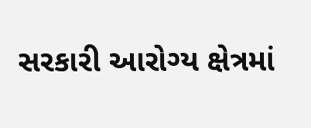સરકારી આરોગ્ય ક્ષેત્રમાં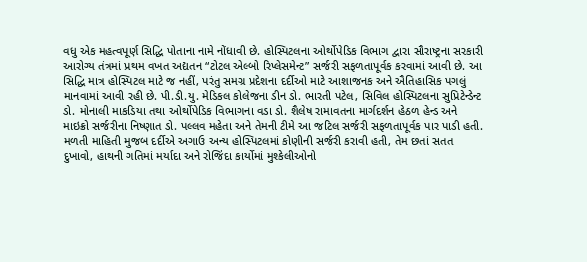વધુ એક મહત્વપૂર્ણ સિદ્ધિ પોતાના નામે નોંધાવી છે. હોસ્પિટલના ઓર્થોપેડિક વિભાગ દ્વારા સૌરાષ્ટ્રના સરકારી આરોગ્ય તંત્રમાં પ્રથમ વખત અદ્યતન “ટોટલ એલ્બો રિપ્લેસમેન્ટ” સર્જરી સફળતાપૂર્વક કરવામાં આવી છે. આ સિદ્ધિ માત્ર હોસ્પિટલ માટે જ નહીં, પરંતુ સમગ્ર પ્રદેશના દર્દીઓ માટે આશાજનક અને ઐતિહાસિક પગલું માનવામાં આવી રહી છે. પી.ડી.યુ. મેડિકલ કોલેજના ડીન ડો. ભારતી પટેલ, સિવિલ હોસ્પિટલના સુપ્રિટેન્ડેન્ટ ડો. મોનાલી માકડિયા તથા ઓર્થોપેડિક વિભાગના વડા ડો. શૈલેષ રામાવતના માર્ગદર્શન હેઠળ હેન્ડ અને માઇક્રો સર્જરીના નિષ્ણાત ડો. પલ્લવ મહેતા અને તેમની ટીમે આ જટિલ સર્જરી સફળતાપૂર્વક પાર પાડી હતી.
મળતી માહિતી મુજબ દર્દીએ અગાઉ અન્ય હોસ્પિટલમાં કોણીની સર્જરી કરાવી હતી, તેમ છતાં સતત દુખાવો, હાથની ગતિમાં મર્યાદા અને રોજિંદા કાર્યોમાં મુશ્કેલીઓનો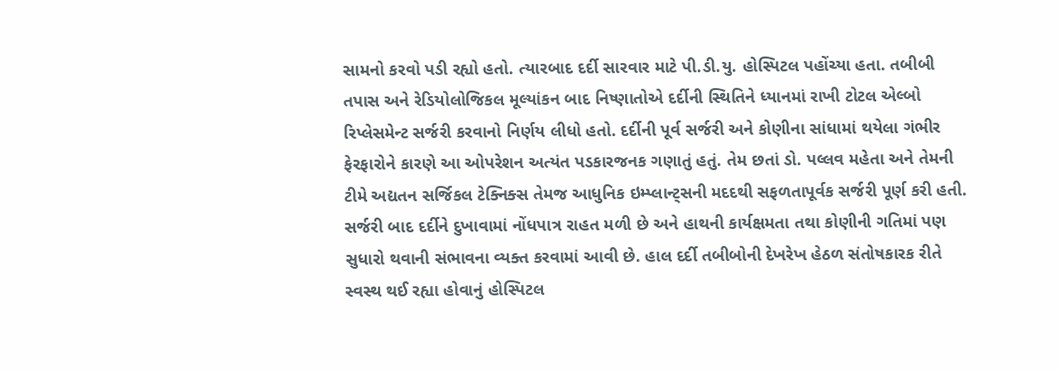સામનો કરવો પડી રહ્યો હતો. ત્યારબાદ દર્દી સારવાર માટે પી.ડી.યુ. હોસ્પિટલ પહોંચ્યા હતા. તબીબી તપાસ અને રેડિયોલોજિકલ મૂલ્યાંકન બાદ નિષ્ણાતોએ દર્દીની સ્થિતિને ધ્યાનમાં રાખી ટોટલ એલ્બો રિપ્લેસમેન્ટ સર્જરી કરવાનો નિર્ણય લીધો હતો. દર્દીની પૂર્વ સર્જરી અને કોણીના સાંધામાં થયેલા ગંભીર ફેરફારોને કારણે આ ઓપરેશન અત્યંત પડકારજનક ગણાતું હતું. તેમ છતાં ડો. પલ્લવ મહેતા અને તેમની ટીમે અદ્યતન સર્જિકલ ટેક્નિક્સ તેમજ આધુનિક ઇમ્પ્લાન્ટ્સની મદદથી સફળતાપૂર્વક સર્જરી પૂર્ણ કરી હતી.
સર્જરી બાદ દર્દીને દુખાવામાં નોંધપાત્ર રાહત મળી છે અને હાથની કાર્યક્ષમતા તથા કોણીની ગતિમાં પણ સુધારો થવાની સંભાવના વ્યક્ત કરવામાં આવી છે. હાલ દર્દી તબીબોની દેખરેખ હેઠળ સંતોષકારક રીતે સ્વસ્થ થઈ રહ્યા હોવાનું હોસ્પિટલ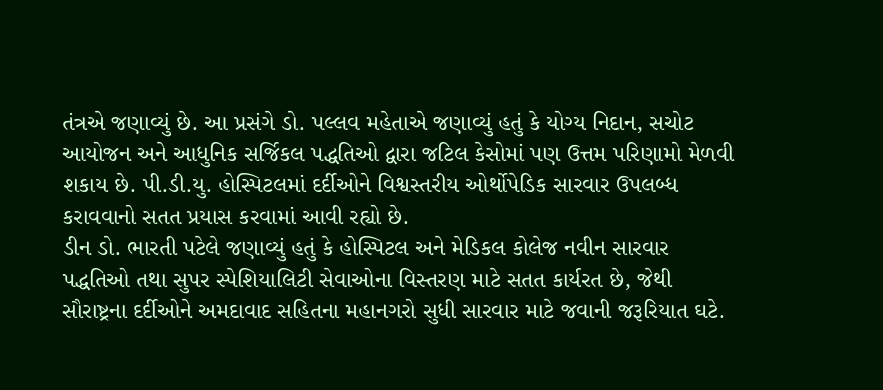તંત્રએ જણાવ્યું છે. આ પ્રસંગે ડો. પલ્લવ મહેતાએ જણાવ્યું હતું કે યોગ્ય નિદાન, સચોટ આયોજન અને આધુનિક સર્જિકલ પદ્ધતિઓ દ્વારા જટિલ કેસોમાં પણ ઉત્તમ પરિણામો મેળવી શકાય છે. પી.ડી.યુ. હોસ્પિટલમાં દર્દીઓને વિશ્વસ્તરીય ઓર્થોપેડિક સારવાર ઉપલબ્ધ કરાવવાનો સતત પ્રયાસ કરવામાં આવી રહ્યો છે.
ડીન ડો. ભારતી પટેલે જણાવ્યું હતું કે હોસ્પિટલ અને મેડિકલ કોલેજ નવીન સારવાર પદ્ધતિઓ તથા સુપર સ્પેશિયાલિટી સેવાઓના વિસ્તરણ માટે સતત કાર્યરત છે, જેથી સૌરાષ્ટ્રના દર્દીઓને અમદાવાદ સહિતના મહાનગરો સુધી સારવાર માટે જવાની જરૂરિયાત ઘટે.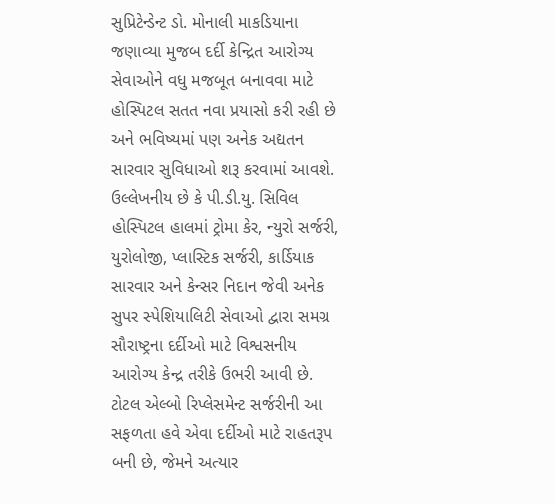સુપ્રિટેન્ડેન્ટ ડો. મોનાલી માકડિયાના જણાવ્યા મુજબ દર્દી કેન્દ્રિત આરોગ્ય સેવાઓને વધુ મજબૂત બનાવવા માટે હોસ્પિટલ સતત નવા પ્રયાસો કરી રહી છે અને ભવિષ્યમાં પણ અનેક અદ્યતન સારવાર સુવિધાઓ શરૂ કરવામાં આવશે.
ઉલ્લેખનીય છે કે પી.ડી.યુ. સિવિલ હોસ્પિટલ હાલમાં ટ્રોમા કેર, ન્યુરો સર્જરી, યુરોલોજી, પ્લાસ્ટિક સર્જરી, કાર્ડિયાક સારવાર અને કેન્સર નિદાન જેવી અનેક સુપર સ્પેશિયાલિટી સેવાઓ દ્વારા સમગ્ર સૌરાષ્ટ્રના દર્દીઓ માટે વિશ્વસનીય આરોગ્ય કેન્દ્ર તરીકે ઉભરી આવી છે. ટોટલ એલ્બો રિપ્લેસમેન્ટ સર્જરીની આ સફળતા હવે એવા દર્દીઓ માટે રાહતરૂપ બની છે, જેમને અત્યાર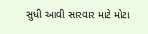સુધી આવી સારવાર માટે મોટા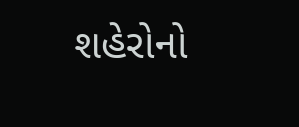શહેરોનો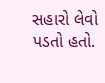સહારો લેવો પડતો હતો.